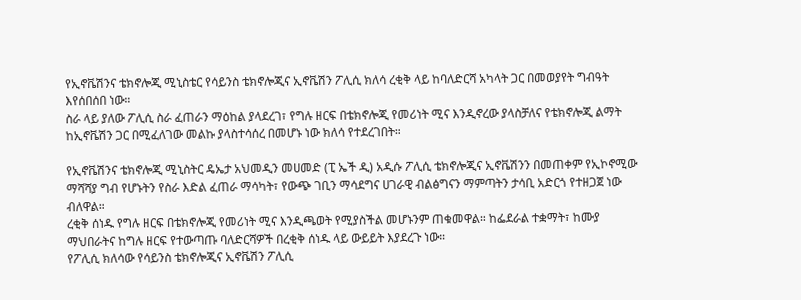የኢኖቬሽንና ቴክኖሎጂ ሚኒስቴር የሳይንስ ቴክኖሎጂና ኢኖቬሽን ፖሊሲ ክለሳ ረቂቅ ላይ ከባለድርሻ አካላት ጋር በመወያየት ግብዓት እየሰበሰበ ነው።
ስራ ላይ ያለው ፖሊሲ ስራ ፈጠራን ማዕከል ያላደረገ፣ የግሉ ዘርፍ በቴክኖሎጂ የመሪነት ሚና እንዲኖረው ያላስቻለና የቴክኖሎጂ ልማት ከኢኖቬሽን ጋር በሚፈለገው መልኩ ያላስተሳሰረ በመሆኑ ነው ክለሳ የተደረገበት።

የኢኖቬሽንና ቴክኖሎጂ ሚኒስትር ዴኤታ አህመዲን መሀመድ (ፒ ኤች ዲ) አዲሱ ፖሊሲ ቴክኖሎጂና ኢኖቬሽንን በመጠቀም የኢኮኖሚው ማሻሻያ ግብ የሆኑትን የስራ እድል ፈጠራ ማሳካት፣ የውጭ ገቢን ማሳደግና ሀገራዊ ብልፅግናን ማምጣትን ታሳቢ አድርጎ የተዘጋጀ ነው ብለዋል።
ረቂቅ ሰነዱ የግሉ ዘርፍ በቴክኖሎጂ የመሪነት ሚና እንዲጫወት የሚያስችል መሆኑንም ጠቁመዋል። ከፌደራል ተቋማት፣ ከሙያ ማህበራትና ከግሉ ዘርፍ የተውጣጡ ባለድርሻዎች በረቂቅ ሰነዱ ላይ ውይይት እያደረጉ ነው።
የፖሊሲ ክለሳው የሳይንስ ቴክኖሎጂና ኢኖቬሽን ፖሊሲ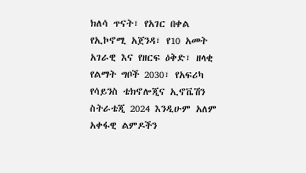ክለሳ ጥናት፣ የአገር በቀል የኢኮኖሚ አጀንዳ፣ የ10 አመት አገራዊ እና የዘርፍ ዕቅድ፣ ዘላቂ የልማት ግቦች 2030፣ የአፍሪካ የሳይንስ ቴክኖሎጂና ኢኖቬሽን ስትራቴጂ 2024 እንዲሁም አለም አቀፋዊ ልምዶችን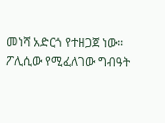መነሻ አድርጎ የተዘጋጀ ነው።
ፖሊሲው የሚፈለገው ግብዓት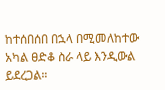ከተሰበሰበ በኋላ በሚመለከተው አካል ፀድቆ ስራ ላይ እንዲውል ይደረጋል።